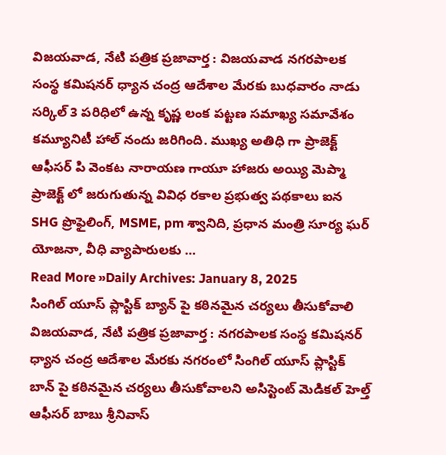విజయవాడ, నేటి పత్రిక ప్రజావార్త : విజయవాడ నగరపాలక సంస్థ కమిషనర్ ధ్యాన చంద్ర ఆదేశాల మేరకు బుధవారం నాడు సర్కిల్ 3 పరిధిలో ఉన్న కృష్ణ లంక పట్టణ సమాఖ్య సమావేశం కమ్యూనిటీ హాల్ నందు జరిగింది. ముఖ్య అతిధి గా ప్రాజెక్ట్ ఆఫీసర్ పి వెంకట నారాయణ గాయూ హాజరు అయ్యి మెప్మా ప్రాజెక్ట్ లో జరుగుతున్న వివిధ రకాల ప్రభుత్వ పథకాలు ఐన SHG ప్రొఫైలింగ్, MSME, pm శ్వానిది, ప్రధాన మంత్రి సూర్య ఘర్ యోజనా, వీధి వ్యాపారులకు …
Read More »Daily Archives: January 8, 2025
సింగిల్ యూస్ ప్లాస్టిక్ బ్యాన్ పై కఠినమైన చర్యలు తీసుకోవాలి
విజయవాడ, నేటి పత్రిక ప్రజావార్త : నగరపాలక సంస్థ కమిషనర్ ధ్యాన చంద్ర ఆదేశాల మేరకు నగరంలో సింగిల్ యూస్ ప్లాస్టిక్ బాన్ పై కఠినమైన చర్యలు తీసుకోవాలని అసిస్టెంట్ మెడికల్ హెల్త్ ఆఫీసర్ బాబు శ్రీనివాస్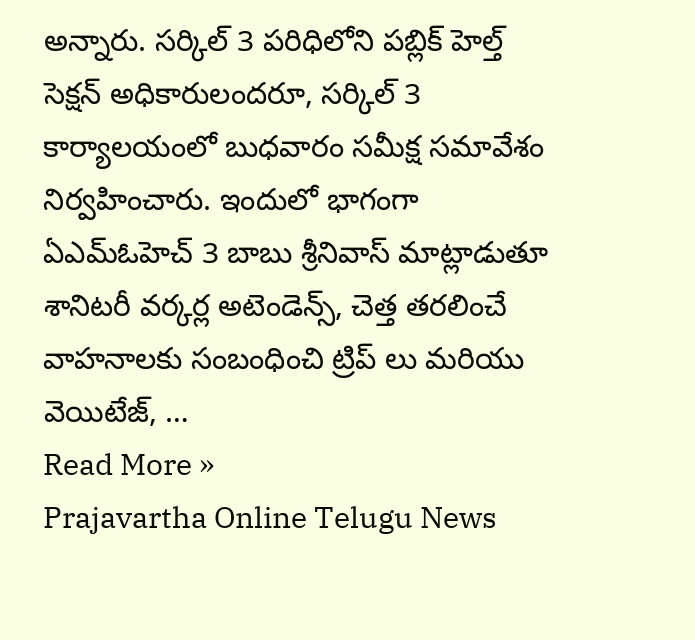అన్నారు. సర్కిల్ 3 పరిధిలోని పబ్లిక్ హెల్త్ సెక్షన్ అధికారులందరూ, సర్కిల్ 3 కార్యాలయంలో బుధవారం సమీక్ష సమావేశం నిర్వహించారు. ఇందులో భాగంగా ఏఎమ్ఓహెచ్ 3 బాబు శ్రీనివాస్ మాట్లాడుతూ శానిటరీ వర్కర్ల అటెండెన్స్, చెత్త తరలించే వాహనాలకు సంబంధించి ట్రిప్ లు మరియు వెయిటేజ్, …
Read More »
Prajavartha Online Telugu News